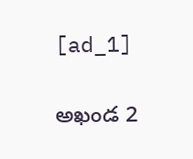[ad_1]

అఖండ 2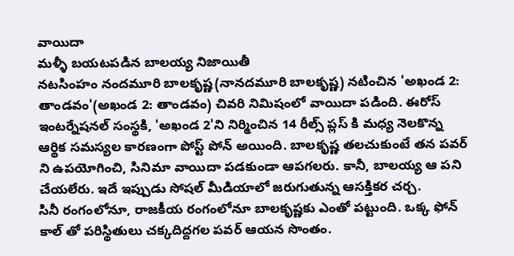వాయిదా
మళ్ళీ బయటపడిన బాలయ్య నిజాయితీ
నటసింహం నందమూరి బాలకృష్ణ(నానదమూరి బాలకృష్ణ) నటించిన 'అఖండ 2: తాండవం'(అఖండ 2: తాండవం) చివరి నిమిషంలో వాయిదా పడింది. ఈరోస్ ఇంటర్నేషనల్ సంస్థకి, 'అఖండ 2'ని నిర్మించిన 14 రీల్స్ ప్లస్ కి మధ్య నెలకొన్న ఆర్థిక సమస్యల కారణంగా పోస్ట్ పోన్ అయింది. బాలకృష్ణ తలచుకుంటే తన పవర్ ని ఉపయోగించి, సినిమా వాయిదా పడకుండా ఆపగలరు. కానీ, బాలయ్య ఆ పని చేయలేరు. ఇదే ఇప్పుడు సోషల్ మీడియాలో జరుగుతున్న ఆసక్తికర చర్చ.
సినీ రంగంలోనూ, రాజకీయ రంగంలోనూ బాలకృష్ణకు ఎంతో పట్టుంది. ఒక్క ఫోన్ కాల్ తో పరిస్థితులు చక్కదిద్దగల పవర్ ఆయన సొంతం.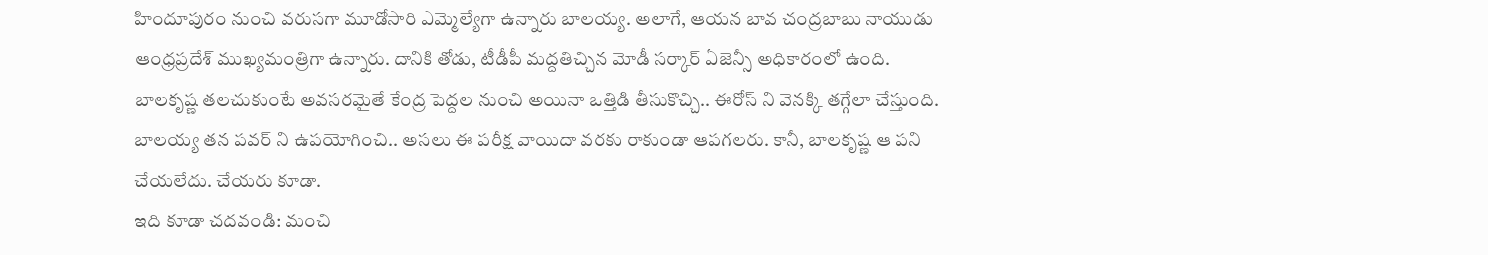హిందూపురం నుంచి వరుసగా మూడోసారి ఎమ్మెల్యేగా ఉన్నారు బాలయ్య. అలాగే, ఆయన బావ చంద్రబాబు నాయుడు ఆంధ్రప్రదేశ్ ముఖ్యమంత్రిగా ఉన్నారు. దానికి తోడు, టీడీపీ మద్దతిచ్చిన మోడీ సర్కార్ ఏజెన్సీ అధికారంలో ఉంది.
బాలకృష్ణ తలచుకుంటే అవసరమైతే కేంద్ర పెద్దల నుంచి అయినా ఒత్తిడి తీసుకొచ్చి.. ఈరోస్ ని వెనక్కి తగ్గేలా చేస్తుంది. బాలయ్య తన పవర్ ని ఉపయోగించి.. అసలు ఈ పరీక్ష వాయిదా వరకు రాకుండా ఆపగలరు. కానీ, బాలకృష్ణ ఆ పని చేయలేదు. చేయరు కూడా.
ఇది కూడా చదవండి: మంచి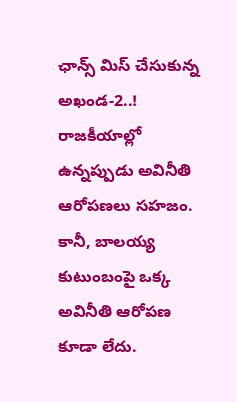ఛాన్స్ మిస్ చేసుకున్న అఖండ-2..!
రాజకీయాల్లో ఉన్నప్పుడు అవినీతి ఆరోపణలు సహజం. కానీ, బాలయ్య కుటుంబంపై ఒక్క అవినీతి ఆరోపణ కూడా లేదు.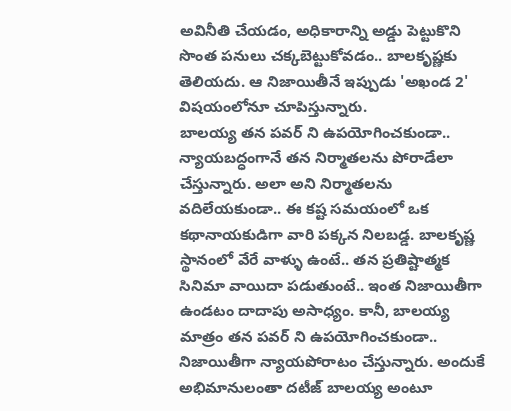అవినీతి చేయడం, అధికారాన్ని అడ్డు పెట్టుకొని సొంత పనులు చక్కబెట్టుకోవడం.. బాలకృష్ణకు తెలియదు. ఆ నిజాయితీనే ఇప్పుడు 'అఖండ 2' విషయంలోనూ చూపిస్తున్నారు.
బాలయ్య తన పవర్ ని ఉపయోగించకుండా.. న్యాయబద్ధంగానే తన నిర్మాతలను పోరాడేలా చేస్తున్నారు. అలా అని నిర్మాతలను వదిలేయకుండా.. ఈ కష్ట సమయంలో ఒక కథానాయకుడిగా వారి పక్కన నిలబడ్డ. బాలకృష్ణ స్థానంలో వేరే వాళ్ళు ఉంటే.. తన ప్రతిష్టాత్మక సినిమా వాయిదా పడుతుంటే.. ఇంత నిజాయితీగా ఉండటం దాదాపు అసాధ్యం. కానీ, బాలయ్య మాత్రం తన పవర్ ని ఉపయోగించకుండా.. నిజాయితీగా న్యాయపోరాటం చేస్తున్నారు. అందుకే అభిమానులంతా దటీజ్ బాలయ్య అంటూ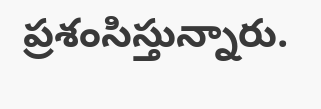ప్రశంసిస్తున్నారు.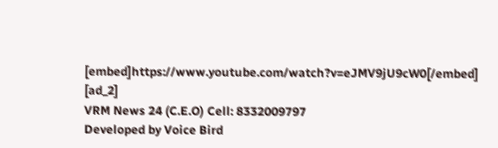[embed]https://www.youtube.com/watch?v=eJMV9jU9cW0[/embed]
[ad_2]
VRM News 24 (C.E.O) Cell: 8332009797
Developed by Voice Bird